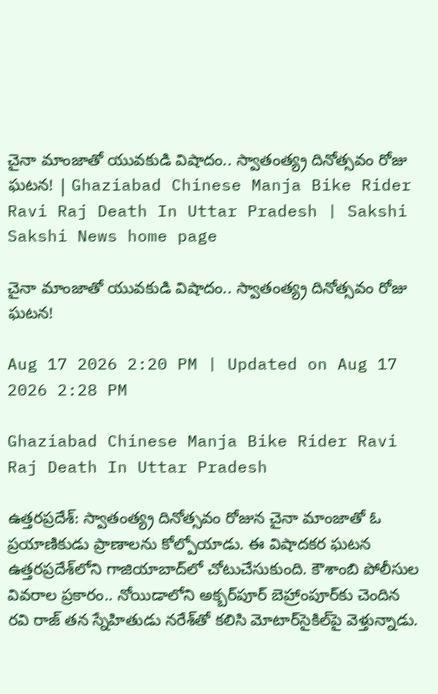చైనా మాంజాతో యువకుడి విషాదం.. స్వాతంత్య్ర దినోత్సవం రోజు ఘటన! | Ghaziabad Chinese Manja Bike Rider Ravi Raj Death In Uttar Pradesh | Sakshi
Sakshi News home page

చైనా మాంజాతో యువకుడి విషాదం.. స్వాతంత్య్ర దినోత్సవం రోజు ఘటన!

Aug 17 2026 2:20 PM | Updated on Aug 17 2026 2:28 PM

Ghaziabad Chinese Manja Bike Rider Ravi Raj Death In Uttar Pradesh

ఉత్తరప్రదేశ్‌: స్వాతంత్య్ర దినోత్సవం రోజున చైనా మాంజాతో ఓ ప్రయాణికుడు ప్రాణాలను కోల్పోయాడు. ఈ విషాదకర ఘటన ఉత్తరప్రదేశ్‌లోని గాజియాబాద్‌లో చోటుచేసుకుంది. కౌశాంబి పోలీసుల వివరాల ప్రకారం.. నోయిడాలోని అక్బర్‌పూర్‌ బెహ్రాంపూర్‌కు చెందిన రవి రాజ్‌ తన స్నేహితుడు నరేశ్‌తో కలిసి మోటార్‌సైకిల్‌పై వెళ్తున్నాడు.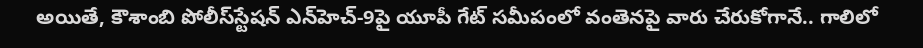అయితే, కౌశాంబి పోలీస్‌స్టేషన్‌ ఎన్‌హెచ్‌-9పై యూపీ గేట్‌ సమీపంలో వంతెనపై వారు చేరుకోగానే.. గాలిలో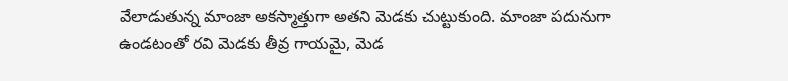వేలాడుతున్న మాంజా అకస్మాత్తుగా అతని మెడకు చుట్టుకుంది. మాంజా పదునుగా ఉండటంతో రవి మెడకు తీవ్ర గాయమై, మెడ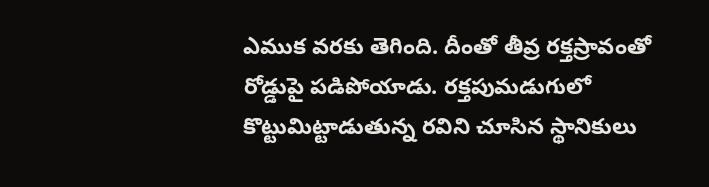ఎముక వరకు తెగింది. దీంతో తీవ్ర రక్తస్రావంతో రోడ్డుపై పడిపోయాడు. రక్తపుమడుగులో కొట్టుమిట్టాడుతున్న రవిని చూసిన స్థానికులు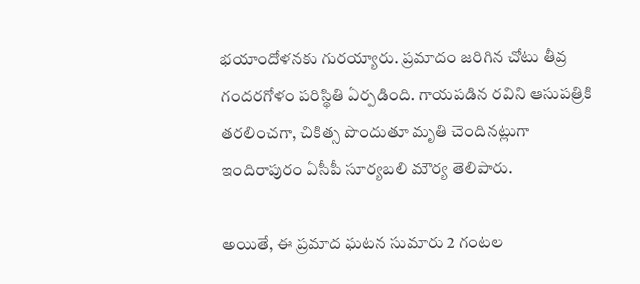భయాందోళనకు గురయ్యారు. ప్రమాదం జరిగిన చోటు తీవ్ర గందరగోళం పరిస్థితి ఏర్పడింది. గాయపడిన రవిని ఆసుపత్రికి తరలించగా, చికిత్స పొందుతూ మృతి చెందినట్లుగా ఇందిరాపురం ఏసీపీ సూర్యబలి మౌర్య తెలిపారు.

అయితే, ఈ ప్రమాద ఘటన సుమారు 2 గంటల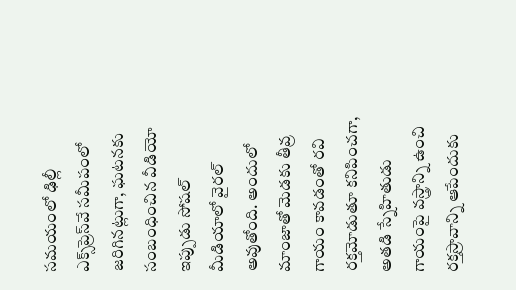సమయంలో ఢిల్లీ ఎక్స్‌ప్రెస్‌వే సమీపంలో జరిగినట్లుగా, ఘటనకు సంబంధించిన వీడియో ఇప్పుడు సోషల్‌ మీడియాలో వైరల్‌ అవుతోంది. అందులో మాంజాతో మెడకు తీవ్ర గాయం కావడంతో రవి రక్తమోడుతూ కనిపించగా, అతడి స్నేహితుడు గాయంపై వస్త్రాన్ని ఉంచి రక్తస్రావాన్ని ఆపేందుకు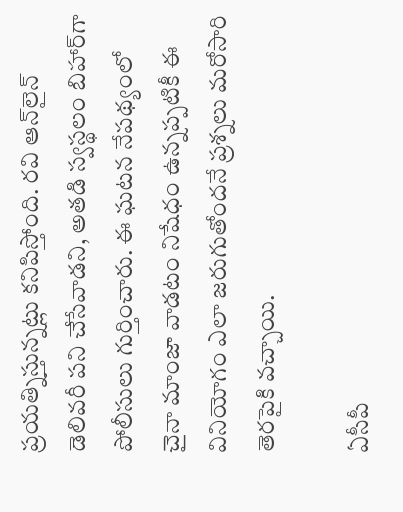ప్రయత్నిస్తున్నట్లు కనిపిస్తోంది. రవి ఆన్‌లైన్‌ డెలివరీ పని చేసేవాడని, అతడి స్వస్థలం బిహార్‌గా పోలీసులు గుర్తించారు. ఈ ఘటన నేపథ్యంలో చైనా మాంజా వాడటం నిషేధం ఉన్నప్పటికీ ఈ వినియోగం ఎలా జరుగుతోందనే ప్రశ్నలు మరోసారి తెరపైకి వచ్చాయి.

ఏసీపీ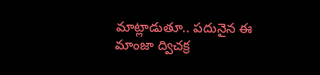మాట్లాడుతూ.. పదునైన ఈ మాంజా ద్విచక్ర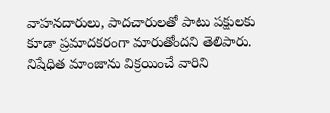వాహనదారులు, పాదచారులతో పాటు పక్షులకు కూడా ప్రమాదకరంగా మారుతోందని తెలిపారు. నిషేధిత మాంజాను విక్రయించే వారిని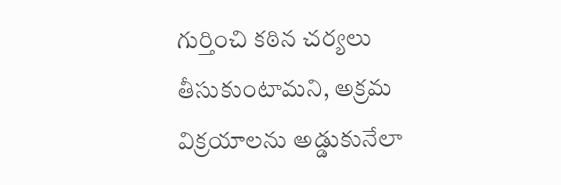గుర్తించి కఠిన చర్యలు తీసుకుంటామని, అక్రమ విక్రయాలను అడ్డుకునేలా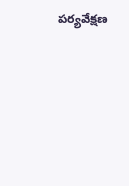పర్యవేక్షణ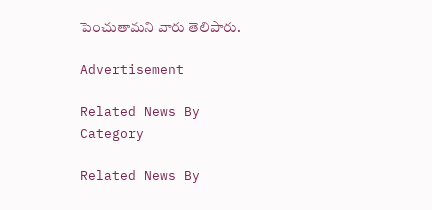పెంచుతామని వారు తెలిపారు.

Advertisement

Related News By Category

Related News By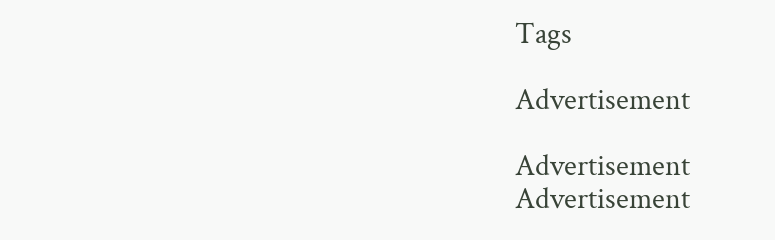Tags

Advertisement

Advertisement
Advertisement